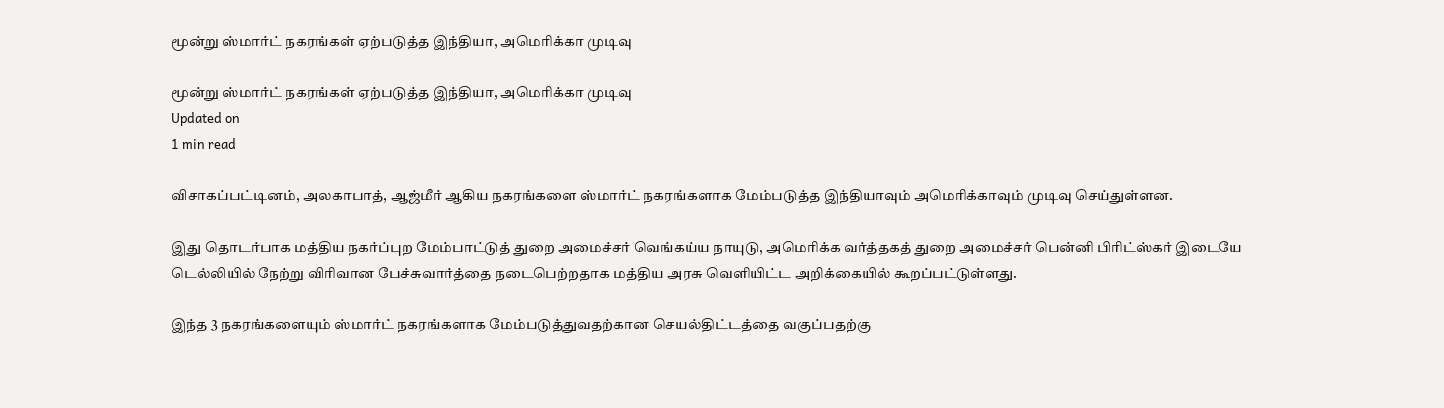மூன்று ஸ்மார்ட் நகரங்கள் ஏற்படுத்த இந்தியா, அமெரிக்கா முடிவு

மூன்று ஸ்மார்ட் நகரங்கள் ஏற்படுத்த இந்தியா, அமெரிக்கா முடிவு
Updated on
1 min read

விசாகப்பட்டினம், அலகாபாத், ஆஜ்மீர் ஆகிய நகரங்களை ஸ்மார்ட் நகரங்களாக மேம்படுத்த இந்தியாவும் அமெரிக்காவும் முடிவு செய்துள்ளன.

இது தொடர்பாக மத்திய நகர்ப்புற மேம்பாட்டுத் துறை அமைச்சர் வெங்கய்ய நாயுடு, அமெரிக்க வர்த்தகத் துறை அமைச்சர் பென்னி பிரிட்ஸ்கர் இடையே டெல்லியில் நேற்று விரிவான பேச்சுவார்த்தை நடைபெற்றதாக மத்திய அரசு வெளியிட்ட அறிக்கையில் கூறப்பட்டுள்ளது.

இந்த 3 நகரங்களையும் ஸ்மார்ட் நகரங்களாக மேம்படுத்துவதற்கான செயல்திட்டத்தை வகுப்பதற்கு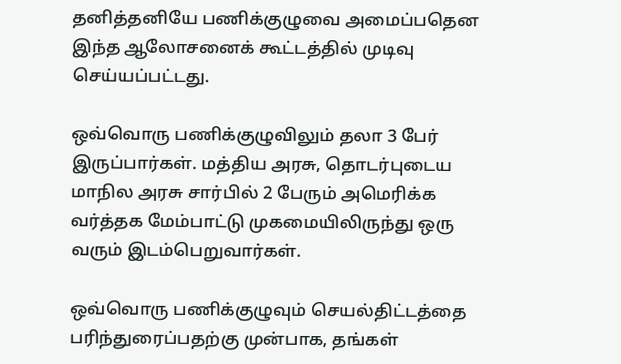தனித்தனியே பணிக்குழுவை அமைப்பதென இந்த ஆலோசனைக் கூட்டத்தில் முடிவு செய்யப்பட்டது.

ஒவ்வொரு பணிக்குழுவிலும் தலா 3 பேர் இருப்பார்கள். மத்திய அரசு, தொடர்புடைய மாநில அரசு சார்பில் 2 பேரும் அமெரிக்க வர்த்தக மேம்பாட்டு முகமையிலிருந்து ஒரு வரும் இடம்பெறுவார்கள்.

ஒவ்வொரு பணிக்குழுவும் செயல்திட்டத்தை பரிந்துரைப்பதற்கு முன்பாக, தங்கள்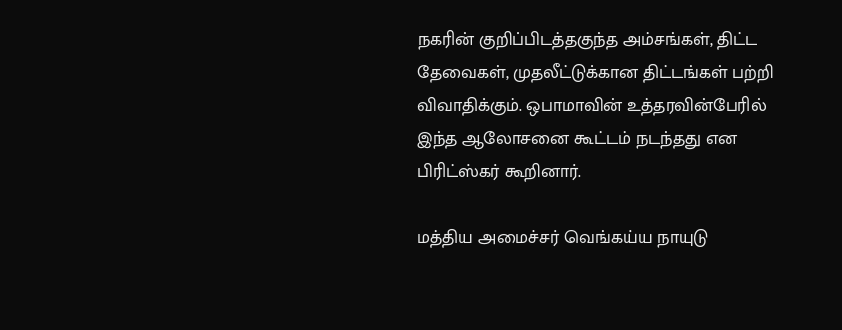நகரின் குறிப்பிடத்தகுந்த அம்சங்கள், திட்ட தேவைகள், முதலீட்டுக்கான திட்டங்கள் பற்றி விவாதிக்கும். ஒபாமாவின் உத்தரவின்பேரில் இந்த ஆலோசனை கூட்டம் நடந்தது என பிரிட்ஸ்கர் கூறினார்.

மத்திய அமைச்சர் வெங்கய்ய நாயுடு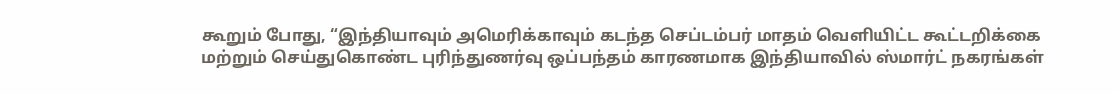கூறும் போது, “இந்தியாவும் அமெரிக்காவும் கடந்த செப்டம்பர் மாதம் வெளியிட்ட கூட்டறிக்கை மற்றும் செய்துகொண்ட புரிந்துணர்வு ஒப்பந்தம் காரணமாக இந்தியாவில் ஸ்மார்ட் நகரங்கள்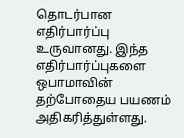தொடர்பான எதிர்பார்ப்பு உருவானது. இந்த எதிர்பார்ப்புகளை ஒபாமாவின் தற்போதைய பயணம் அதிகரித்துள்ளது.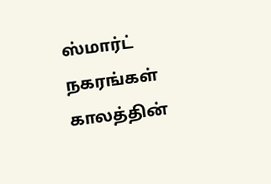ஸ்மார்ட் நகரங்கள் காலத்தின்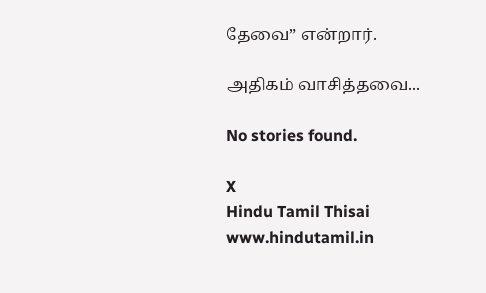தேவை” என்றார்.

அதிகம் வாசித்தவை...

No stories found.

X
Hindu Tamil Thisai
www.hindutamil.in